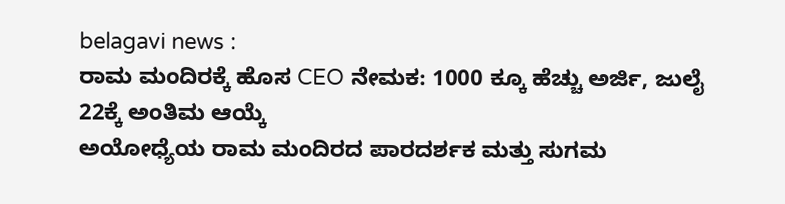belagavi news :
ರಾಮ ಮಂದಿರಕ್ಕೆ ಹೊಸ CEO ನೇಮಕ: 1000 ಕ್ಕೂ ಹೆಚ್ಚು ಅರ್ಜಿ, ಜುಲೈ 22ಕ್ಕೆ ಅಂತಿಮ ಆಯ್ಕೆ
ಅಯೋಧ್ಯೆಯ ರಾಮ ಮಂದಿರದ ಪಾರದರ್ಶಕ ಮತ್ತು ಸುಗಮ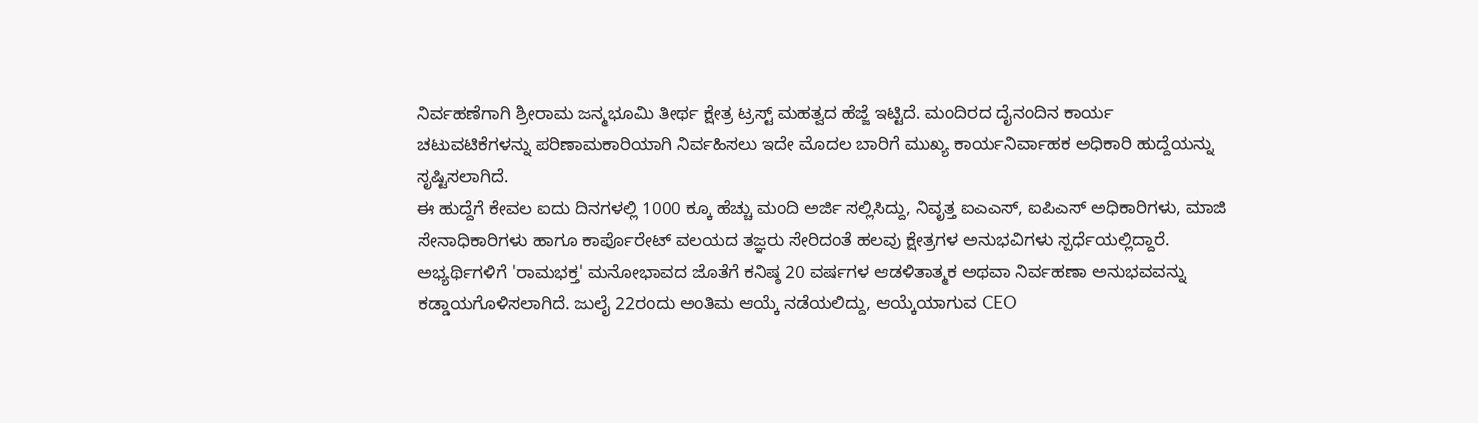ನಿರ್ವಹಣೆಗಾಗಿ ಶ್ರೀರಾಮ ಜನ್ಮಭೂಮಿ ತೀರ್ಥ ಕ್ಷೇತ್ರ ಟ್ರಸ್ಟ್ ಮಹತ್ವದ ಹೆಜ್ಜೆ ಇಟ್ಟಿದೆ. ಮಂದಿರದ ದೈನಂದಿನ ಕಾರ್ಯ ಚಟುವಟಿಕೆಗಳನ್ನು ಪರಿಣಾಮಕಾರಿಯಾಗಿ ನಿರ್ವಹಿಸಲು ಇದೇ ಮೊದಲ ಬಾರಿಗೆ ಮುಖ್ಯ ಕಾರ್ಯನಿರ್ವಾಹಕ ಅಧಿಕಾರಿ ಹುದ್ದೆಯನ್ನು ಸೃಷ್ಟಿಸಲಾಗಿದೆ.
ಈ ಹುದ್ದೆಗೆ ಕೇವಲ ಐದು ದಿನಗಳಲ್ಲಿ 1000 ಕ್ಕೂ ಹೆಚ್ಚು ಮಂದಿ ಅರ್ಜಿ ಸಲ್ಲಿಸಿದ್ದು, ನಿವೃತ್ತ ಐಎಎಸ್, ಐಪಿಎಸ್ ಅಧಿಕಾರಿಗಳು, ಮಾಜಿ ಸೇನಾಧಿಕಾರಿಗಳು ಹಾಗೂ ಕಾರ್ಪೊರೇಟ್ ವಲಯದ ತಜ್ಞರು ಸೇರಿದಂತೆ ಹಲವು ಕ್ಷೇತ್ರಗಳ ಅನುಭವಿಗಳು ಸ್ಪರ್ಧೆಯಲ್ಲಿದ್ದಾರೆ.
ಅಭ್ಯರ್ಥಿಗಳಿಗೆ 'ರಾಮಭಕ್ತ' ಮನೋಭಾವದ ಜೊತೆಗೆ ಕನಿಷ್ಠ 20 ವರ್ಷಗಳ ಆಡಳಿತಾತ್ಮಕ ಅಥವಾ ನಿರ್ವಹಣಾ ಅನುಭವವನ್ನು ಕಡ್ಡಾಯಗೊಳಿಸಲಾಗಿದೆ. ಜುಲೈ 22ರಂದು ಅಂತಿಮ ಆಯ್ಕೆ ನಡೆಯಲಿದ್ದು, ಆಯ್ಕೆಯಾಗುವ CEO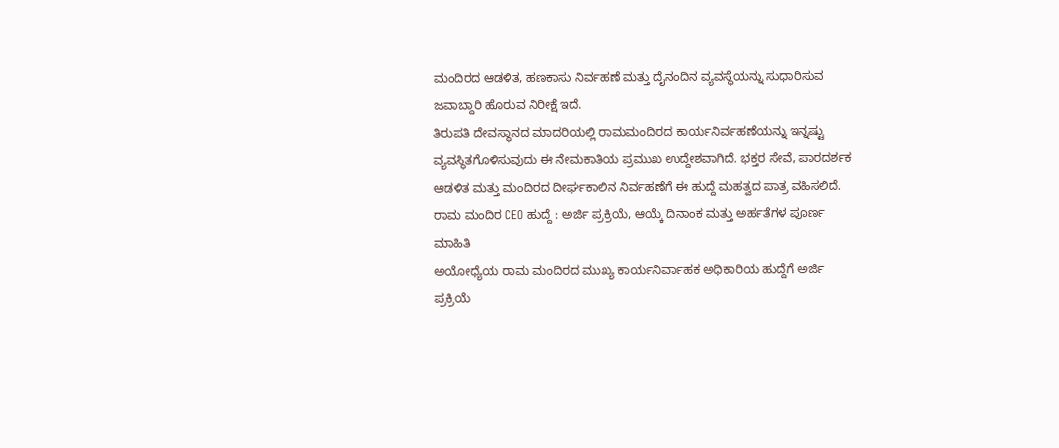ಮಂದಿರದ ಆಡಳಿತ, ಹಣಕಾಸು ನಿರ್ವಹಣೆ ಮತ್ತು ದೈನಂದಿನ ವ್ಯವಸ್ಥೆಯನ್ನು ಸುಧಾರಿಸುವ ಜವಾಬ್ದಾರಿ ಹೊರುವ ನಿರೀಕ್ಷೆ ಇದೆ.
ತಿರುಪತಿ ದೇವಸ್ಥಾನದ ಮಾದರಿಯಲ್ಲಿ ರಾಮಮಂದಿರದ ಕಾರ್ಯನಿರ್ವಹಣೆಯನ್ನು ಇನ್ನಷ್ಟು ವ್ಯವಸ್ಥಿತಗೊಳಿಸುವುದು ಈ ನೇಮಕಾತಿಯ ಪ್ರಮುಖ ಉದ್ದೇಶವಾಗಿದೆ. ಭಕ್ತರ ಸೇವೆ, ಪಾರದರ್ಶಕ ಆಡಳಿತ ಮತ್ತು ಮಂದಿರದ ದೀರ್ಘಕಾಲಿನ ನಿರ್ವಹಣೆಗೆ ಈ ಹುದ್ದೆ ಮಹತ್ವದ ಪಾತ್ರ ವಹಿಸಲಿದೆ.
ರಾಮ ಮಂದಿರ CEO ಹುದ್ದೆ : ಅರ್ಜಿ ಪ್ರಕ್ರಿಯೆ, ಆಯ್ಕೆ ದಿನಾಂಕ ಮತ್ತು ಅರ್ಹತೆಗಳ ಪೂರ್ಣ ಮಾಹಿತಿ
ಅಯೋಧ್ಯೆಯ ರಾಮ ಮಂದಿರದ ಮುಖ್ಯ ಕಾರ್ಯನಿರ್ವಾಹಕ ಅಧಿಕಾರಿಯ ಹುದ್ದೆಗೆ ಅರ್ಜಿ ಪ್ರಕ್ರಿಯೆ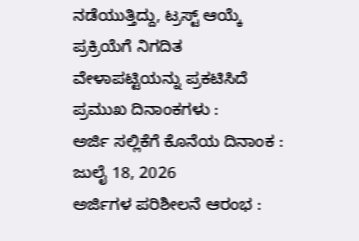ನಡೆಯುತ್ತಿದ್ದು, ಟ್ರಸ್ಟ್ ಆಯ್ಕೆ ಪ್ರಕ್ರಿಯೆಗೆ ನಿಗದಿತ ವೇಳಾಪಟ್ಟಿಯನ್ನು ಪ್ರಕಟಿಸಿದೆ
ಪ್ರಮುಖ ದಿನಾಂಕಗಳು :
ಅರ್ಜಿ ಸಲ್ಲಿಕೆಗೆ ಕೊನೆಯ ದಿನಾಂಕ : ಜುಲೈ 18, 2026
ಅರ್ಜಿಗಳ ಪರಿಶೀಲನೆ ಆರಂಭ :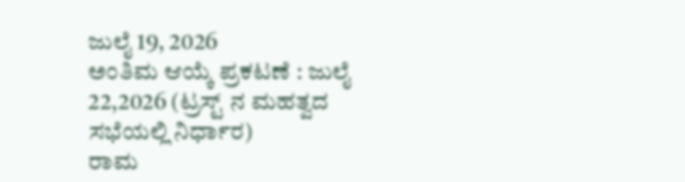ಜುಲೈ 19, 2026
ಅಂತಿಮ ಆಯ್ಕೆ ಪ್ರಕಟಣೆ : ಜುಲೈ 22,2026 (ಟ್ರಸ್ಟ್ ನ ಮಹತ್ವದ ಸಭೆಯಲ್ಲಿ ನಿರ್ಧಾರ)
ರಾಮ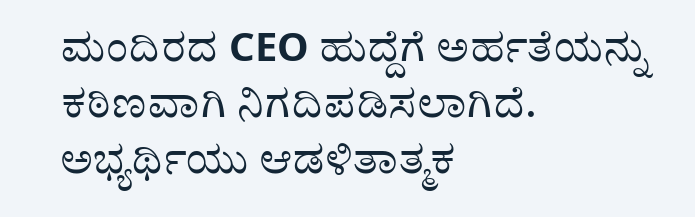ಮಂದಿರದ CEO ಹುದ್ದೆಗೆ ಅರ್ಹತೆಯನ್ನು ಕಠಿಣವಾಗಿ ನಿಗದಿಪಡಿಸಲಾಗಿದೆ. ಅಭ್ಯರ್ಥಿಯು ಆಡಳಿತಾತ್ಮಕ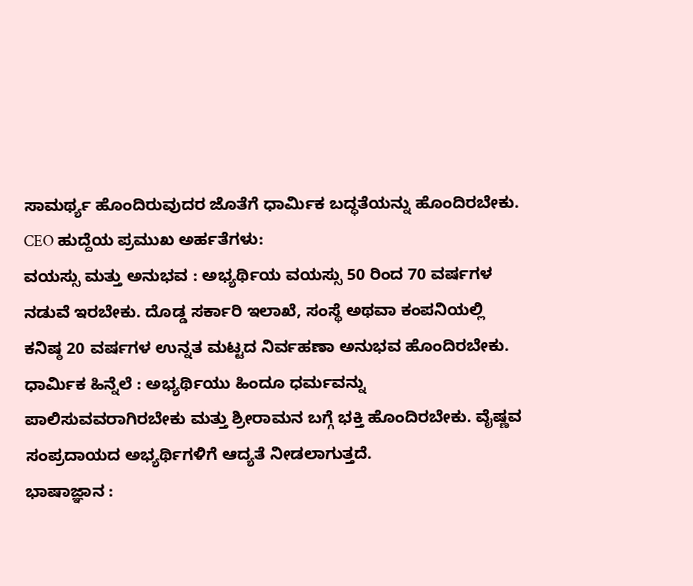ಸಾಮರ್ಥ್ಯ ಹೊಂದಿರುವುದರ ಜೊತೆಗೆ ಧಾರ್ಮಿಕ ಬದ್ಧತೆಯನ್ನು ಹೊಂದಿರಬೇಕು.
CEO ಹುದ್ದೆಯ ಪ್ರಮುಖ ಅರ್ಹತೆಗಳು:
ವಯಸ್ಸು ಮತ್ತು ಅನುಭವ : ಅಭ್ಯರ್ಥಿಯ ವಯಸ್ಸು 50 ರಿಂದ 70 ವರ್ಷಗಳ ನಡುವೆ ಇರಬೇಕು. ದೊಡ್ಡ ಸರ್ಕಾರಿ ಇಲಾಖೆ, ಸಂಸ್ಥೆ ಅಥವಾ ಕಂಪನಿಯಲ್ಲಿ ಕನಿಷ್ಠ 20 ವರ್ಷಗಳ ಉನ್ನತ ಮಟ್ಟದ ನಿರ್ವಹಣಾ ಅನುಭವ ಹೊಂದಿರಬೇಕು.
ಧಾರ್ಮಿಕ ಹಿನ್ನೆಲೆ : ಅಭ್ಯರ್ಥಿಯು ಹಿಂದೂ ಧರ್ಮವನ್ನು ಪಾಲಿಸುವವರಾಗಿರಬೇಕು ಮತ್ತು ಶ್ರೀರಾಮನ ಬಗ್ಗೆ ಭಕ್ತಿ ಹೊಂದಿರಬೇಕು. ವೈಷ್ಣವ ಸಂಪ್ರದಾಯದ ಅಭ್ಯರ್ಥಿಗಳಿಗೆ ಆದ್ಯತೆ ನೀಡಲಾಗುತ್ತದೆ.
ಭಾಷಾಜ್ಞಾನ :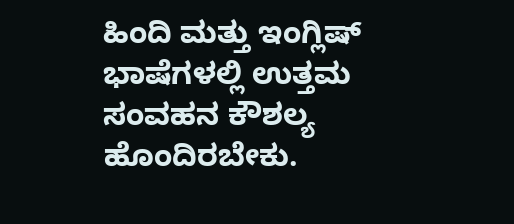ಹಿಂದಿ ಮತ್ತು ಇಂಗ್ಲಿಷ್ ಭಾಷೆಗಳಲ್ಲಿ ಉತ್ತಮ ಸಂವಹನ ಕೌಶಲ್ಯ ಹೊಂದಿರಬೇಕು.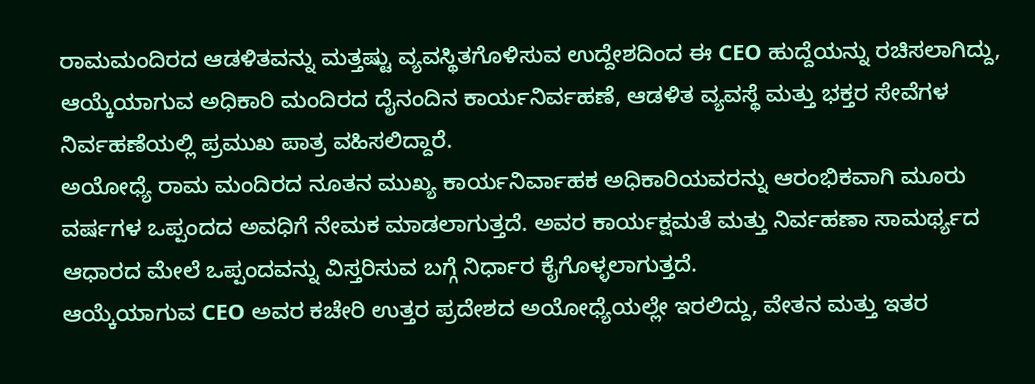ರಾಮಮಂದಿರದ ಆಡಳಿತವನ್ನು ಮತ್ತಷ್ಟು ವ್ಯವಸ್ಥಿತಗೊಳಿಸುವ ಉದ್ದೇಶದಿಂದ ಈ CEO ಹುದ್ದೆಯನ್ನು ರಚಿಸಲಾಗಿದ್ದು, ಆಯ್ಕೆಯಾಗುವ ಅಧಿಕಾರಿ ಮಂದಿರದ ದೈನಂದಿನ ಕಾರ್ಯನಿರ್ವಹಣೆ, ಆಡಳಿತ ವ್ಯವಸ್ಥೆ ಮತ್ತು ಭಕ್ತರ ಸೇವೆಗಳ ನಿರ್ವಹಣೆಯಲ್ಲಿ ಪ್ರಮುಖ ಪಾತ್ರ ವಹಿಸಲಿದ್ದಾರೆ.
ಅಯೋಧ್ಯೆ ರಾಮ ಮಂದಿರದ ನೂತನ ಮುಖ್ಯ ಕಾರ್ಯನಿರ್ವಾಹಕ ಅಧಿಕಾರಿಯವರನ್ನು ಆರಂಭಿಕವಾಗಿ ಮೂರು ವರ್ಷಗಳ ಒಪ್ಪಂದದ ಅವಧಿಗೆ ನೇಮಕ ಮಾಡಲಾಗುತ್ತದೆ. ಅವರ ಕಾರ್ಯಕ್ಷಮತೆ ಮತ್ತು ನಿರ್ವಹಣಾ ಸಾಮರ್ಥ್ಯದ ಆಧಾರದ ಮೇಲೆ ಒಪ್ಪಂದವನ್ನು ವಿಸ್ತರಿಸುವ ಬಗ್ಗೆ ನಿರ್ಧಾರ ಕೈಗೊಳ್ಳಲಾಗುತ್ತದೆ.
ಆಯ್ಕೆಯಾಗುವ CEO ಅವರ ಕಚೇರಿ ಉತ್ತರ ಪ್ರದೇಶದ ಅಯೋಧ್ಯೆಯಲ್ಲೇ ಇರಲಿದ್ದು, ವೇತನ ಮತ್ತು ಇತರ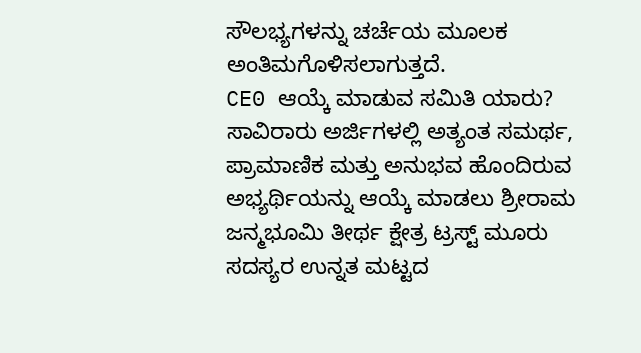ಸೌಲಭ್ಯಗಳನ್ನು ಚರ್ಚೆಯ ಮೂಲಕ ಅಂತಿಮಗೊಳಿಸಲಾಗುತ್ತದೆ.
CE0 ಆಯ್ಕೆ ಮಾಡುವ ಸಮಿತಿ ಯಾರು?
ಸಾವಿರಾರು ಅರ್ಜಿಗಳಲ್ಲಿ ಅತ್ಯಂತ ಸಮರ್ಥ, ಪ್ರಾಮಾಣಿಕ ಮತ್ತು ಅನುಭವ ಹೊಂದಿರುವ ಅಭ್ಯರ್ಥಿಯನ್ನು ಆಯ್ಕೆ ಮಾಡಲು ಶ್ರೀರಾಮ ಜನ್ಮಭೂಮಿ ತೀರ್ಥ ಕ್ಷೇತ್ರ ಟ್ರಸ್ಟ್ ಮೂರು ಸದಸ್ಯರ ಉನ್ನತ ಮಟ್ಟದ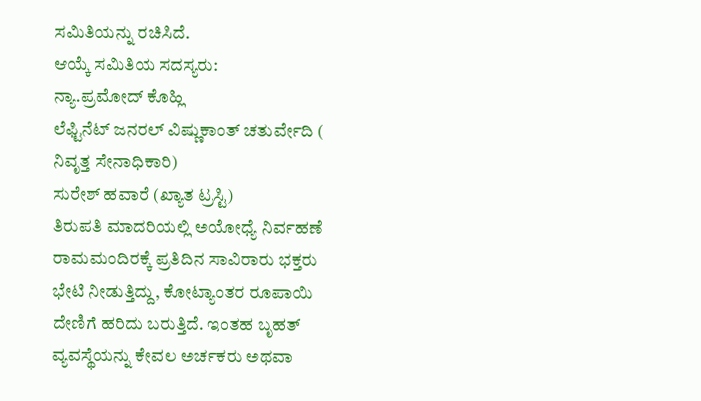ಸಮಿತಿಯನ್ನು ರಚಿಸಿದೆ.
ಆಯ್ಕೆ ಸಮಿತಿಯ ಸದಸ್ಯರು:
ನ್ಯಾ.ಪ್ರಮೋದ್ ಕೊಹ್ಲಿ
ಲೆಫ್ಟಿನೆಟ್ ಜನರಲ್ ವಿಷ್ಣುಕಾಂತ್ ಚತುರ್ವೇದಿ ( ನಿವೃತ್ತ ಸೇನಾಧಿಕಾರಿ)
ಸುರೇಶ್ ಹವಾರೆ (ಖ್ಯಾತ ಟ್ರಸ್ಟಿ)
ತಿರುಪತಿ ಮಾದರಿಯಲ್ಲಿ ಅಯೋಧ್ಯೆ ನಿರ್ವಹಣೆ
ರಾಮಮಂದಿರಕ್ಕೆ ಪ್ರತಿದಿನ ಸಾವಿರಾರು ಭಕ್ತರು ಭೇಟಿ ನೀಡುತ್ತಿದ್ದು, ಕೋಟ್ಯಾಂತರ ರೂಪಾಯಿ ದೇಣಿಗೆ ಹರಿದು ಬರುತ್ತಿದೆ. ಇಂತಹ ಬೃಹತ್ ವ್ಯವಸ್ಥೆಯನ್ನು ಕೇವಲ ಅರ್ಚಕರು ಅಥವಾ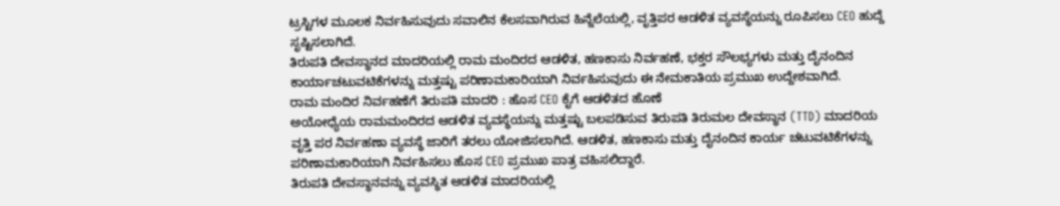ಟ್ರಸ್ಟಿಗಳ ಮೂಲಕ ನಿರ್ವಹಿಸುವುದು ಸವಾಲಿನ ಕೆಲಸವಾಗಿರುವ ಹಿನ್ನೆಲೆಯಲ್ಲಿ, ವೃತ್ತಿಪರ ಆಡಳಿತ ವ್ಯವಸ್ಥೆಯನ್ನು ರೂಪಿಸಲು CEO ಹುದ್ದೆ ಸೃಷ್ಟಿಸಲಾಗಿದೆ.
ತಿರುಪತಿ ದೇವಸ್ಥಾನದ ಮಾದರಿಯಲ್ಲಿ ರಾಮ ಮಂದಿರದ ಆಡಳಿತ, ಹಣಕಾಸು ನಿರ್ವಹಣೆ, ಭಕ್ತರ ಸೌಲಭ್ಯಗಳು ಮತ್ತು ದೈನಂದಿನ ಕಾರ್ಯಾಚಟುವಟಿಕೆಗಳನ್ನು ಮತ್ತಷ್ಟು ಪರಿಣಾಮಕಾರಿಯಾಗಿ ನಿರ್ವಹಿಸುವುದು ಈ ನೇಮಕಾತಿಯ ಪ್ರಮುಖ ಉದ್ದೇಶವಾಗಿದೆ.
ರಾಮ ಮಂದಿರ ನಿರ್ವಹಣೆಗೆ ತಿರುಪತಿ ಮಾದರಿ : ಹೊಸ CEO ಕೈಗೆ ಆಡಳಿತದ ಹೊಣೆ
ಅಯೋಧ್ಯೆಯ ರಾಮಮಂದಿರದ ಆಡಳಿತ ವ್ಯವಸ್ಥೆಯನ್ನು ಮತ್ತಷ್ಟು ಬಲಪಡಿಸುವ ತಿರುಪತಿ ತಿರುಮಲ ದೇವಸ್ಥಾನ (TTD) ಮಾದರಿಯ ವೃತ್ತಿ ಪರ ನಿರ್ವಹಣಾ ವ್ಯವಸ್ಥೆ ಜಾರಿಗೆ ತರಲು ಯೋಜಿಸಲಾಗಿದೆ. ಆಡಳಿತ, ಹಣಕಾಸು ಮತ್ತು ದೈನಂದಿನ ಕಾರ್ಯ ಚಟುವಟಿಕೆಗಳನ್ನು ಪರಿಣಾಮಕಾರಿಯಾಗಿ ನಿರ್ವಹಿಸಲು ಹೊಸ CEO ಪ್ರಮುಖ ಪಾತ್ರ ವಹಿಸಲಿದ್ದಾರೆ.
ತಿರುಪತಿ ದೇವಸ್ಥಾನವನ್ನು ವ್ಯವಸ್ಥಿತ ಆಡಳಿತ ಮಾದರಿಯಲ್ಲಿ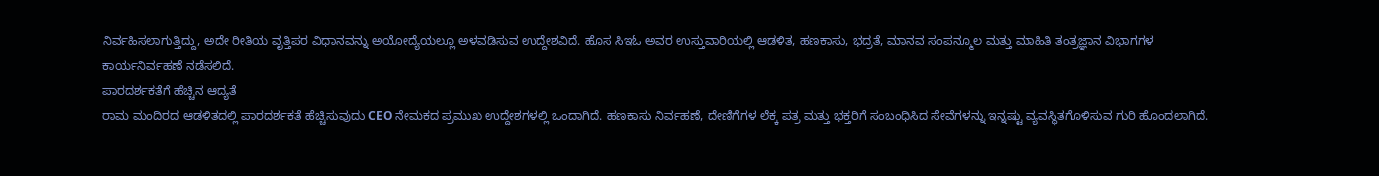ನಿರ್ವಹಿಸಲಾಗುತ್ತಿದ್ದು, ಅದೇ ರೀತಿಯ ವೃತ್ತಿಪರ ವಿಧಾನವನ್ನು ಅಯೋದ್ಯೆಯಲ್ಲೂ ಅಳವಡಿಸುವ ಉದ್ದೇಶವಿದೆ. ಹೊಸ ಸಿಇಓ ಅವರ ಉಸ್ತುವಾರಿಯಲ್ಲಿ ಆಡಳಿತ, ಹಣಕಾಸು, ಭದ್ರತೆ, ಮಾನವ ಸಂಪನ್ಮೂಲ ಮತ್ತು ಮಾಹಿತಿ ತಂತ್ರಜ್ಞಾನ ವಿಭಾಗಗಳ ಕಾರ್ಯನಿರ್ವಹಣೆ ನಡೆಸಲಿದೆ.
ಪಾರದರ್ಶಕತೆಗೆ ಹೆಚ್ಚಿನ ಆದ್ಯತೆ
ರಾಮ ಮಂದಿರದ ಆಡಳಿತದಲ್ಲಿ ಪಾರದರ್ಶಕತೆ ಹೆಚ್ಚಿಸುವುದು CEO ನೇಮಕದ ಪ್ರಮುಖ ಉದ್ದೇಶಗಳಲ್ಲಿ ಒಂದಾಗಿದೆ. ಹಣಕಾಸು ನಿರ್ವಹಣೆ, ದೇಣಿಗೆಗಳ ಲೆಕ್ಕ ಪತ್ರ ಮತ್ತು ಭಕ್ತರಿಗೆ ಸಂಬಂಧಿಸಿದ ಸೇವೆಗಳನ್ನು ಇನ್ನಷ್ಟು ವ್ಯವಸ್ಥಿತಗೊಳಿಸುವ ಗುರಿ ಹೊಂದಲಾಗಿದೆ.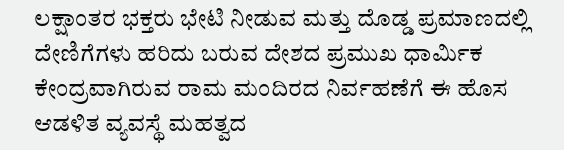ಲಕ್ಷಾಂತರ ಭಕ್ತರು ಭೇಟಿ ನೀಡುವ ಮತ್ತು ದೊಡ್ಡ ಪ್ರಮಾಣದಲ್ಲಿ ದೇಣಿಗೆಗಳು ಹರಿದು ಬರುವ ದೇಶದ ಪ್ರಮುಖ ಧಾರ್ಮಿಕ ಕೇಂದ್ರವಾಗಿರುವ ರಾಮ ಮಂದಿರದ ನಿರ್ವಹಣೆಗೆ ಈ ಹೊಸ ಆಡಳಿತ ವ್ಯವಸ್ಥೆ ಮಹತ್ವದ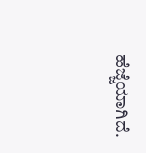ಹೆಜ್ಜೆಯಾಗಿದೆ.